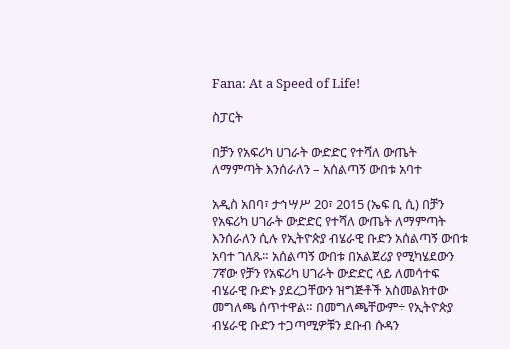Fana: At a Speed of Life!

ስፓርት

በቻን የአፍሪካ ሀገራት ውድድር የተሻለ ውጤት ለማምጣት እንሰራለን – አሰልጣኝ ውበቱ አባተ

አዲስ አበባ፣ ታኅሣሥ 20፣ 2015 (ኤፍ ቢ ሲ) በቻን የአፍሪካ ሀገራት ውድድር የተሻለ ውጤት ለማምጣት እንሰራለን ሲሉ የኢትዮጵያ ብሄራዊ ቡድን አሰልጣኝ ውበቱ አባተ ገለጹ። አሰልጣኝ ውበቱ በአልጀሪያ የሚካሄደውን 7ኛው የቻን የአፍሪካ ሀገራት ውድድር ላይ ለመሳተፍ ብሄራዊ ቡድኑ ያደረጋቸውን ዝግጅቶች አስመልክተው መግለጫ ሰጥተዋል። በመግለጫቸውም÷ የኢትዮጵያ  ብሄራዊ ቡድን ተጋጣሚዎቹን ደቡብ ሱዳን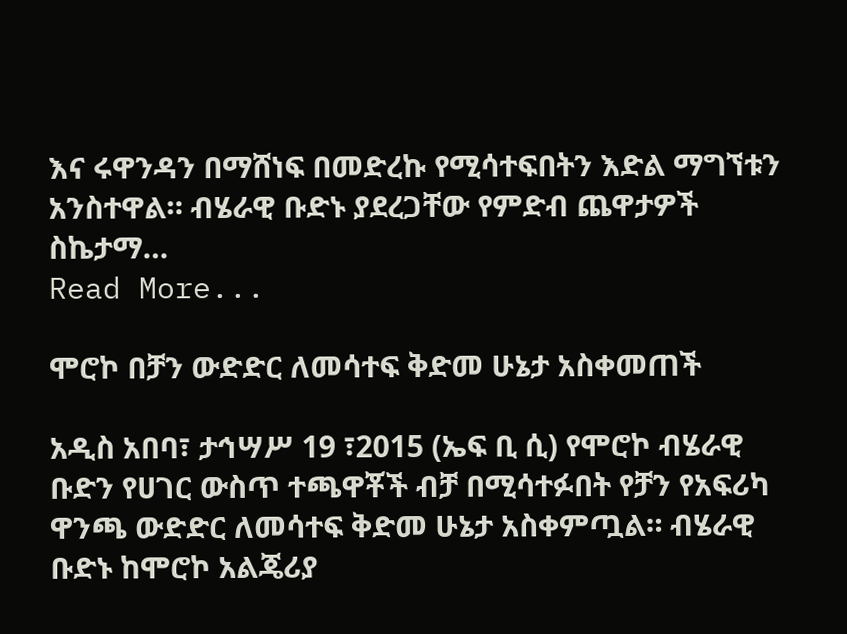እና ሩዋንዳን በማሸነፍ በመድረኩ የሚሳተፍበትን እድል ማግኘቱን አንስተዋል። ብሄራዊ ቡድኑ ያደረጋቸው የምድብ ጨዋታዎች ስኬታማ…
Read More...

ሞሮኮ በቻን ውድድር ለመሳተፍ ቅድመ ሁኔታ አስቀመጠች

አዲስ አበባ፣ ታኅሣሥ 19 ፣2015 (ኤፍ ቢ ሲ) የሞሮኮ ብሄራዊ ቡድን የሀገር ውስጥ ተጫዋቾች ብቻ በሚሳተፉበት የቻን የአፍሪካ ዋንጫ ውድድር ለመሳተፍ ቅድመ ሁኔታ አስቀምጧል። ብሄራዊ ቡድኑ ከሞሮኮ አልጄሪያ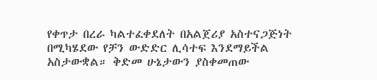የቀጥታ በረራ ካልተፈቀደለት በአልጀሪያ አስተናጋጅነት በሚካሄደው የቻን ውድድር ሊሳተፍ እንደማይችል አስታውቋል። ቅድመ ሁኔታውን ያስቀመጠው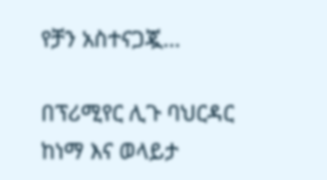የቻን አስተናጋጇ…

በፕሪሚየር ሊጉ ባህርዳር ከነማ እና ወላይታ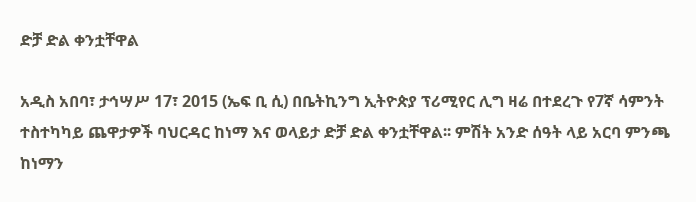ድቻ ድል ቀንቷቸዋል

አዲስ አበባ፣ ታኅሣሥ 17፣ 2015 (ኤፍ ቢ ሲ) በቤትኪንግ ኢትዮጵያ ፕሪሚየር ሊግ ዛሬ በተደረጉ የ7ኛ ሳምንት ተስተካካይ ጨዋታዎች ባህርዳር ከነማ እና ወላይታ ድቻ ድል ቀንቷቸዋል፡፡ ምሽት አንድ ሰዓት ላይ አርባ ምንጫ ከነማን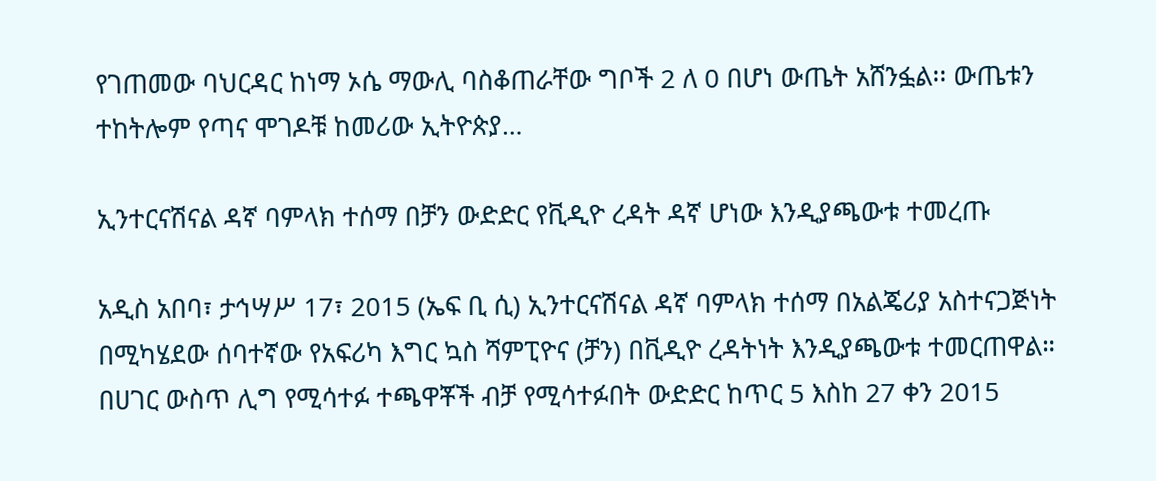የገጠመው ባህርዳር ከነማ ኦሴ ማውሊ ባስቆጠራቸው ግቦች 2 ለ 0 በሆነ ውጤት አሸንፏል፡፡ ውጤቱን ተከትሎም የጣና ሞገዶቹ ከመሪው ኢትዮጵያ…

ኢንተርናሽናል ዳኛ ባምላክ ተሰማ በቻን ውድድር የቪዲዮ ረዳት ዳኛ ሆነው እንዲያጫውቱ ተመረጡ

አዲስ አበባ፣ ታኅሣሥ 17፣ 2015 (ኤፍ ቢ ሲ) ኢንተርናሽናል ዳኛ ባምላክ ተሰማ በአልጄሪያ አስተናጋጅነት በሚካሄደው ሰባተኛው የአፍሪካ እግር ኳስ ሻምፒዮና (ቻን) በቪዲዮ ረዳትነት እንዲያጫውቱ ተመርጠዋል።   በሀገር ውስጥ ሊግ የሚሳተፉ ተጫዋቾች ብቻ የሚሳተፉበት ውድድር ከጥር 5 እስከ 27 ቀን 2015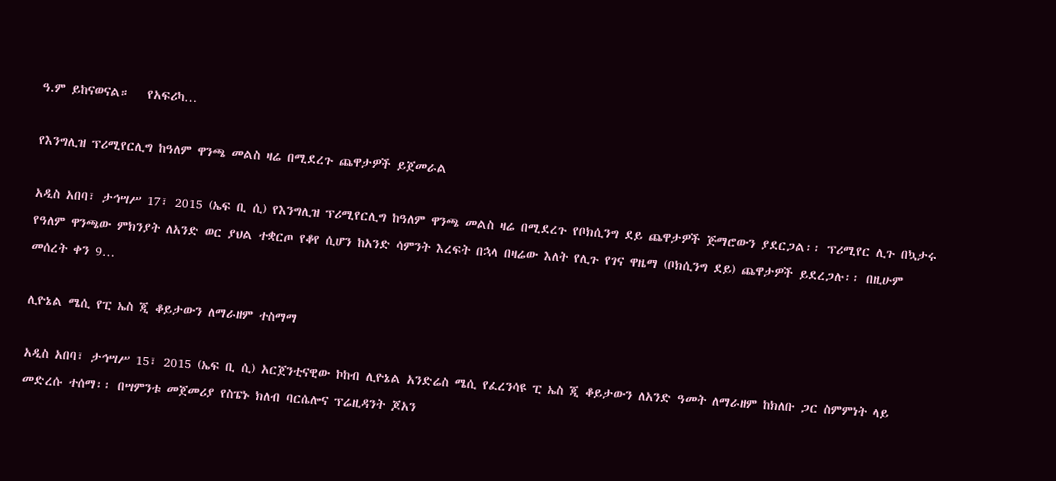ዓ.ም ይከናወናል።   የአፍሪካ…

የእንግሊዝ ፕሪሚየርሊግ ከዓለም ዋንጫ መልስ ዛሬ በሚደረጉ ጨዋታዎች ይጀመራል

አዲስ አበባ፣ ታኅሣሥ 17፣ 2015 (ኤፍ ቢ ሲ) የእንግሊዝ ፕሪሚየርሊግ ከዓለም ዋንጫ መልስ ዛሬ በሚደረጉ የቦክሲንግ ደይ ጨዋታዎች ጅማሮውን ያደርጋል፡፡ ፕሪሚየር ሊጉ በኳታሩ የዓለም ዋንጫው ምክንያት ለአንድ ወር ያህል ተቋርጦ የቆየ ሲሆን ከአንድ ሳምንት እረፍት በኋላ በዛሬው እለት የሊጉ የገና ዋዜማ (ቦክሲንግ ደይ) ጨዋታዎች ይደረጋሉ፡፡ በዚሁም መሰረት ቀን 9…

ሊዮኔል ሜሲ የፒ ኤስ ጂ ቆይታውን ለማራዘም ተስማማ

አዲስ አበባ፣ ታኅሣሥ 15፣ 2015 (ኤፍ ቢ ሲ) አርጀንቲናዊው ኮከብ ሊዮኔል አንድሬስ ሜሲ የፈረንሳዩ ፒ ኤስ ጂ ቆይታውን ለአንድ ዓመት ለማራዘም ከክለቡ ጋር ስምምነት ላይ መድረሱ ተሰማ፡፡ በሣምንቱ መጀመሪያ የስፔኑ ክለብ ባርሴሎና ፕሬዚዳንት ጆአን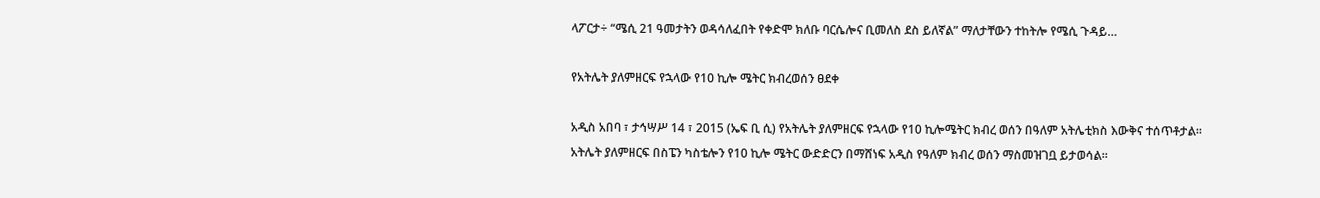ላፖርታ÷ “ሜሲ 21 ዓመታትን ወዳሳለፈበት የቀድሞ ክለቡ ባርሴሎና ቢመለስ ደስ ይለኛል” ማለታቸውን ተከትሎ የሜሲ ጉዳይ…

የአትሌት ያለምዘርፍ የኋላው የ10 ኪሎ ሜትር ክብረወሰን ፀደቀ

አዲስ አበባ ፣ ታኅሣሥ 14 ፣ 2015 (ኤፍ ቢ ሲ) የአትሌት ያለምዘርፍ የኋላው የ10 ኪሎሜትር ክብረ ወሰን በዓለም አትሌቲክስ እውቅና ተሰጥቶታል። አትሌት ያለምዘርፍ በስፔን ካስቴሎን የ10 ኪሎ ሜትር ውድድርን በማሸነፍ አዲስ የዓለም ክብረ ወሰን ማስመዝገቧ ይታወሳል።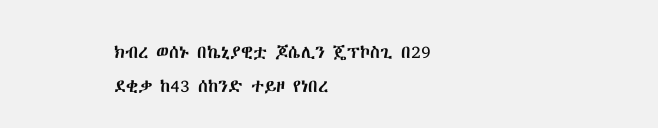ክብረ ወሰኑ በኬኒያዊቷ ጆሴሊን ጄፕኮስጊ በ29 ደቂቃ ከ43 ሰከንድ ተይዞ የነበረ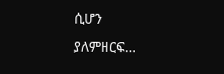ሲሆን ያለምዘርፍ…